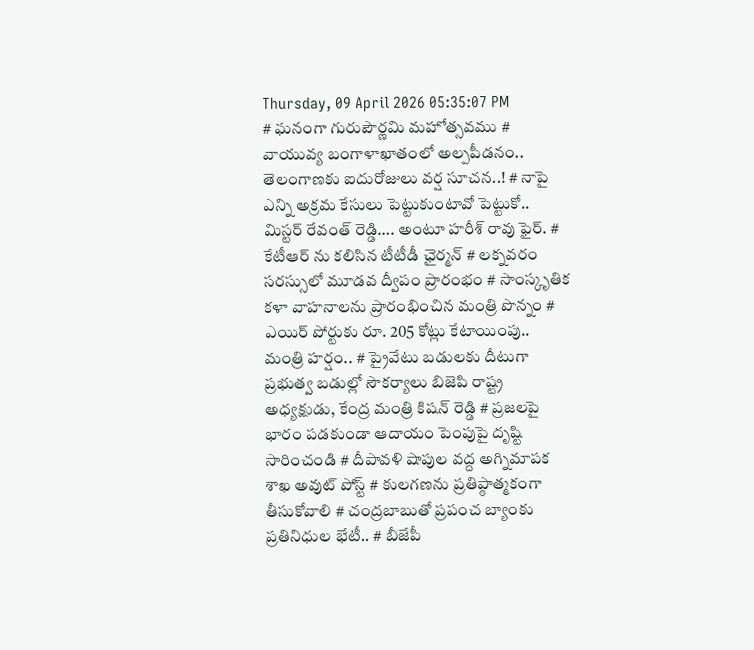Thursday, 09 April 2026 05:35:07 PM
# ఘనంగా గురుపౌర్ణమి మహోత్సవము # వాయువ్య బంగాళాఖాతంలో అల్పపీడనం.. తెలంగాణకు ఐదురోజులు వర్ష సూచన..! # నాపై ఎన్ని అక్రమ కేసులు పెట్టుకుంటావో పెట్టుకో.. మిస్టర్ రేవంత్ రెడ్డి…. అంటూ హరీశ్ రావు ఫైర్. # కేటీఆర్ ను కలిసిన టీటీడీ ఛైర్మన్ # లక్నవరం సరస్సులో మూడవ ద్వీపం ప్రారంభం # సాంస్కృతిక కళా వాహనాలను ప్రారంభించిన మంత్రి పొన్నం # ఎయిర్ పోర్టుకు రూ. 205 కోట్లు కేటాయింపు.. మంత్రి హర్షం.. # ప్రైవేటు బడులకు దీటుగా ప్రభుత్వ బడుల్లో సౌకర్యాలు బిజెపి రాష్ట్ర అధ్యక్షుడు, కేంద్ర మంత్రి కిషన్ రెడ్డి # ప్రజలపై భారం పడకుండా ఆదాయం పెంపుపై దృష్టి సారించండి # దీపావళి షాపుల వద్ద అగ్నిమాపక శాఖ అవుట్ పోస్ట్ # కులగణను ప్రతిప్ఠాత్మకంగా తీసుకోవాలి # చంద్రబాబుతో ప్రపంచ బ్యాంకు ప్రతినిధుల భేటీ.. # బీజేపీ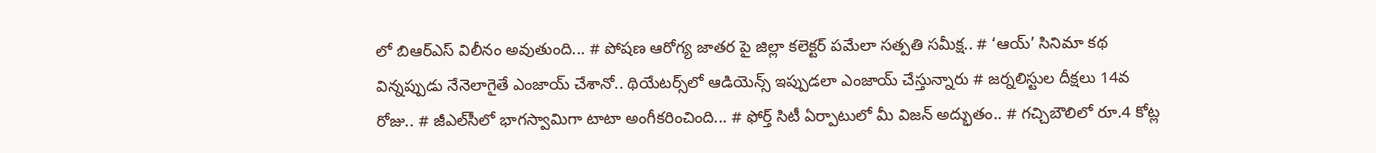లో బిఆర్ఎస్ విలీనం అవుతుంది... # పోషణ ఆరోగ్య జాతర పై జిల్లా కలెక్టర్ పమేలా సత్పతి సమీక్ష.. # ‘ఆయ్’ సినిమా కథ విన్నప్పుడు నేనెలాగైతే ఎంజాయ్ చేశానో.. థియేట‌ర్స్‌లో ఆడియెన్స్ ఇప్పుడ‌లా ఎంజాయ్ చేస్తున్నారు # జర్నలిస్టుల దీక్షలు 14వ రోజు.. # జీఎల్‌సీలో భాగస్వామిగా టాటా అంగీకరించింది... # ఫోర్త్ సిటీ ఏర్పాటులో మీ విజ‌న్ అద్భుతం.. # గచ్చిబౌలిలో రూ.4 కోట్ల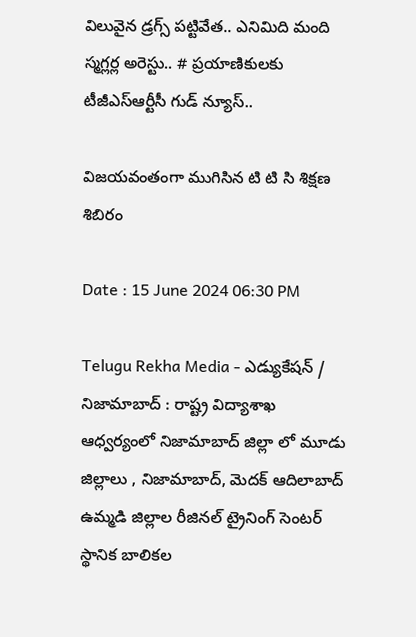విలువైన డ్రగ్స్ పట్టివేత.. ఎనిమిది మంది స్మగ్లర్ల అరెస్టు.. # ప్రయాణికులకు టీజీఎస్‌ఆర్టీసీ గుడ్ న్యూస్..

విజయవంతంగా ముగిసిన టి టి సి శిక్షణ శిబిరం

Date : 15 June 2024 06:30 PM

Telugu Rekha Media - ఎడ్యుకేషన్ / నిజామాబాద్ : రాష్ట్ర విద్యాశాఖ ఆధ్వర్యంలో నిజామాబాద్ జిల్లా లో మూడు జిల్లాలు , నిజామాబాద్, మెదక్ ఆదిలాబాద్ ఉమ్మడి జిల్లాల రీజినల్ ట్రైనింగ్ సెంటర్ స్థానిక బాలికల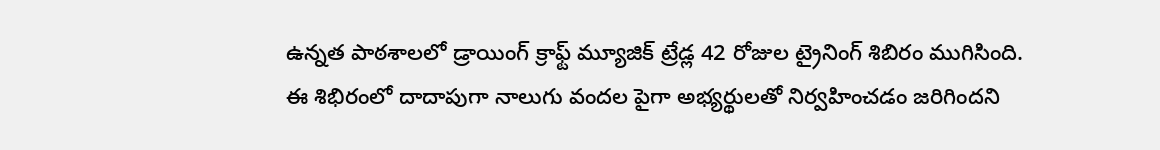ఉన్నత పాఠశాలలో డ్రాయింగ్ క్రాఫ్ట్ మ్యూజిక్ ట్రేడ్ల 42 రోజుల ట్రైనింగ్ శిబిరం ముగిసింది. ఈ శిభిరంలో దాదాపుగా నాలుగు వందల పైగా అభ్యర్థులతో నిర్వహించడం జరిగిందని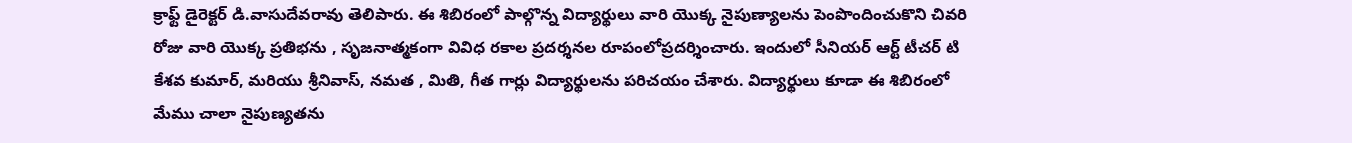క్రాఫ్ట్ డైరెక్టర్ డి.వాసుదేవరావు తెలిపారు. ఈ శిబిరంలో పాల్గొన్న విద్యార్థులు వారి యొక్క నైపుణ్యాలను పెంపొందించుకొని చివరి రోజు వారి యొక్క ప్రతిభను , సృజనాత్మకంగా వివిధ రకాల ప్రదర్శనల రూపంలోప్రదర్శించారు. ఇందులో సీనియర్ ఆర్ట్ టీచర్ టి కేశవ కుమార్, మరియు శ్రీనివాస్, నమత , మితి, గీత గార్లు విద్యార్థులను పరిచయం చేశారు. విద్యార్థులు కూడా ఈ శిబిరంలో మేము చాలా నైపుణ్యతను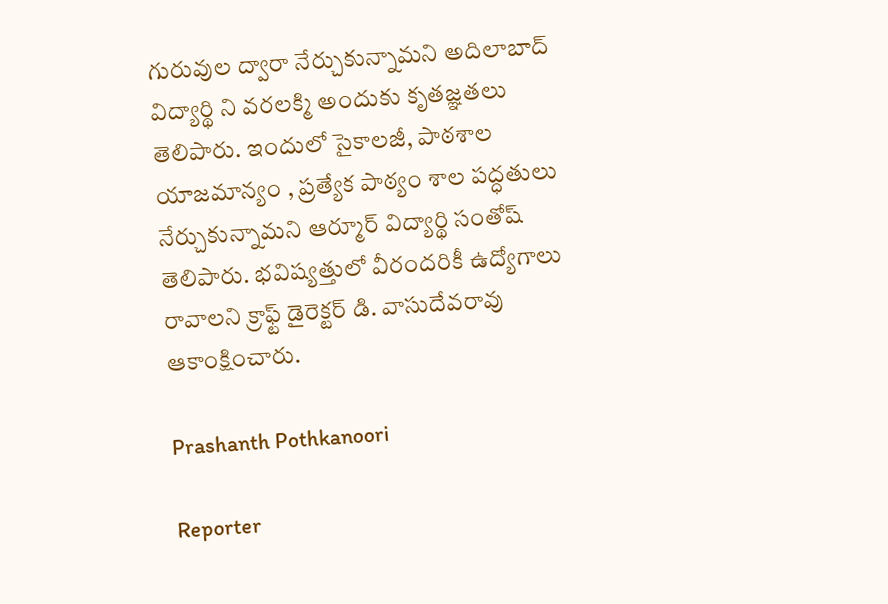గురువుల ద్వారా నేర్చుకున్నామని అదిలాబాద్ విద్యార్థి ని వరలక్మి అందుకు కృతజ్ఞతలు తెలిపారు. ఇందులో సైకాలజీ, పాఠశాల యాజమాన్యం , ప్రత్యేక పాఠ్యం శాల పద్ధతులు నేర్చుకున్నామని ఆర్మూర్ విద్యార్థి సంతోష్ తెలిపారు. భవిష్యత్తులో వీరందరికీ ఉద్యోగాలు రావాలని క్రాఫ్ట్ డైరెక్టర్ డి. వాసుదేవరావు ఆకాంక్షించారు.

Prashanth Pothkanoori

Reporter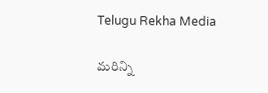Telugu Rekha Media

మరిన్ని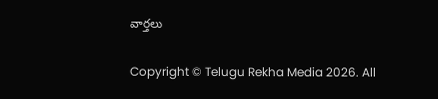వార్తలు

Copyright © Telugu Rekha Media 2026. All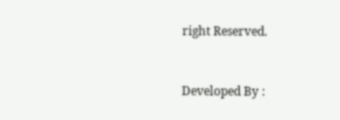right Reserved.



Developed By :